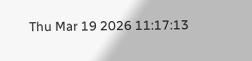Thu Mar 19 2026 11:17:13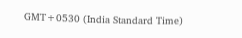GMT+0530 (India Standard Time)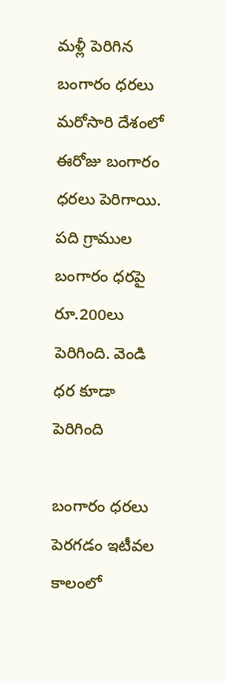మళ్లీ పెరిగిన బంగారం ధరలు
మరోసారి దేశంలో ఈరోజు బంగారం ధరలు పెరిగాయి. పది గ్రాముల బంగారం ధరపై రూ.200లు పెరిగింది. వెండి ధర కూడా పెరిగింది

బంగారం ధరలు పెరగడం ఇటీవల కాలంలో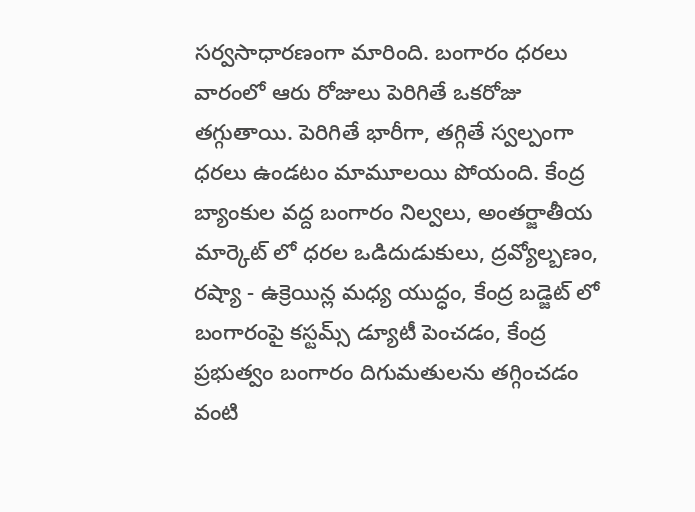సర్వసాధారణంగా మారింది. బంగారం ధరలు వారంలో ఆరు రోజులు పెరిగితే ఒకరోజు తగ్గుతాయి. పెరిగితే భారీగా, తగ్గితే స్వల్పంగా ధరలు ఉండటం మామూలయి పోయంది. కేంద్ర బ్యాంకుల వద్ద బంగారం నిల్వలు, అంతర్జాతీయ మార్కెట్ లో ధరల ఒడిదుడుకులు, ద్రవ్యోల్బణం, రష్యా - ఉక్రెయిన్ల మధ్య యుద్ధం, కేంద్ర బడ్జెట్ లో బంగారంపై కస్టమ్స్ డ్యూటీ పెంచడం, కేంద్ర ప్రభుత్వం బంగారం దిగుమతులను తగ్గించడం వంటి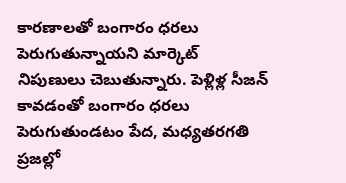కారణాలతో బంగారం ధరలు పెరుగుతున్నాయని మార్కెట్ నిపుణులు చెబుతున్నారు. పెళ్లిళ్ల సీజన్ కావడంతో బంగారం ధరలు పెరుగుతుండటం పేద, మధ్యతరగతి ప్రజల్లో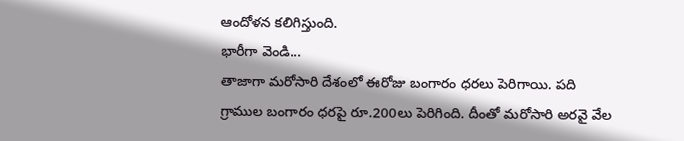ఆందోళన కలిగిస్తుంది.
భారీగా వెండి...
తాజాగా మరోసారి దేశంలో ఈరోజు బంగారం ధరలు పెరిగాయి. పది గ్రాముల బంగారం ధరపై రూ.200లు పెరిగింది. దీంతో మరోసారి అరవై వేల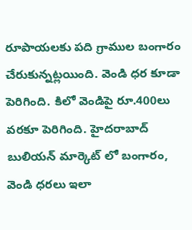రూపాయలకు పది గ్రాముల బంగారం చేరుకున్నట్లయింది. వెండి ధర కూడా పెరిగింది. కిలో వెండిపై రూ.400లు వరకూ పెరిగింది. హైదరాబాద్ బులియన్ మార్కెట్ లో బంగారం, వెండి ధరలు ఇలా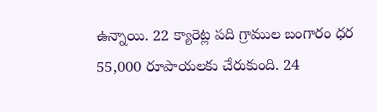ఉన్నాయి. 22 క్యారెట్ల పది గ్రాముల బంగారం ధర 55,000 రూపాయలకు చేరుకుంది. 24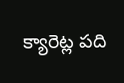క్యారెట్ల పది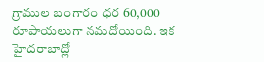గ్రాముల బంగారం ధర 60,000 రూపాయలుగా నమదోయింది. ఇక హైదరాబాద్లో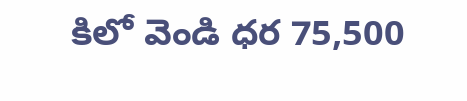కిలో వెండి ధర 75,500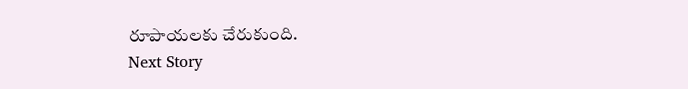రూపాయలకు చేరుకుంది.
Next Story